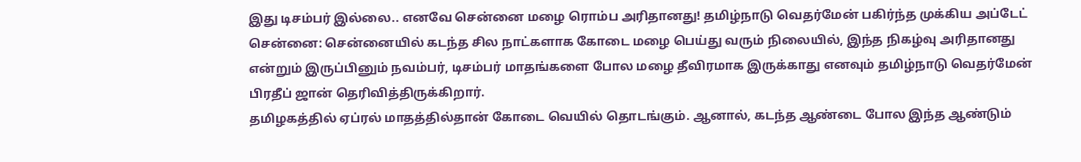இது டிசம்பர் இல்லை.. எனவே சென்னை மழை ரொம்ப அரிதானது! தமிழ்நாடு வெதர்மேன் பகிர்ந்த முக்கிய அப்டேட்
சென்னை: சென்னையில் கடந்த சில நாட்களாக கோடை மழை பெய்து வரும் நிலையில், இந்த நிகழ்வு அரிதானது என்றும் இருப்பினும் நவம்பர், டிசம்பர் மாதங்களை போல மழை தீவிரமாக இருக்காது எனவும் தமிழ்நாடு வெதர்மேன் பிரதீப் ஜான் தெரிவித்திருக்கிறார்.
தமிழகத்தில் ஏப்ரல் மாதத்தில்தான் கோடை வெயில் தொடங்கும். ஆனால், கடந்த ஆண்டை போல இந்த ஆண்டும்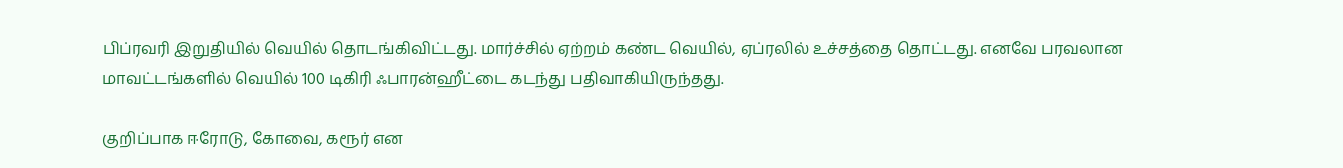பிப்ரவரி இறுதியில் வெயில் தொடங்கிவிட்டது. மார்ச்சில் ஏற்றம் கண்ட வெயில், ஏப்ரலில் உச்சத்தை தொட்டது. எனவே பரவலான மாவட்டங்களில் வெயில் 100 டிகிரி ஃபாரன்ஹீட்டை கடந்து பதிவாகியிருந்தது.

குறிப்பாக ஈரோடு, கோவை, கரூர் என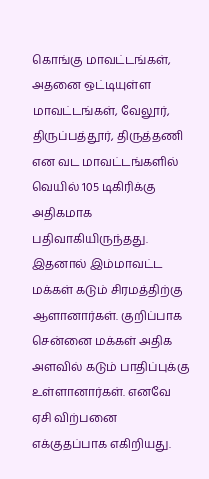கொங்கு மாவட்டங்கள், அதனை ஒட்டியுள்ள மாவட்டங்கள், வேலூர், திருப்பத்தூர், திருத்தணி என வட மாவட்டங்களில் வெயில் 105 டிகிரிக்கு அதிகமாக பதிவாகியிருந்தது. இதனால் இம்மாவட்ட மக்கள் கடும் சிரமத்திற்கு ஆளானார்கள். குறிப்பாக சென்னை மக்கள் அதிக அளவில் கடும் பாதிப்புக்கு உள்ளானார்கள். எனவே ஏசி விற்பனை எக்குதப்பாக எகிறியது.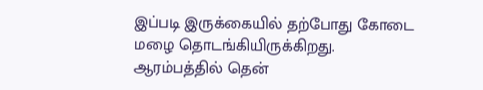இப்படி இருக்கையில் தற்போது கோடை மழை தொடங்கியிருக்கிறது. ஆரம்பத்தில் தென்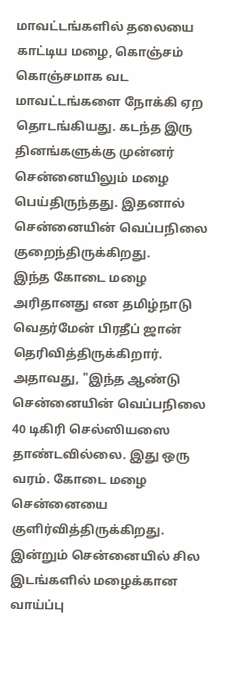மாவட்டங்களில் தலையை காட்டிய மழை, கொஞ்சம் கொஞ்சமாக வட மாவட்டங்களை நோக்கி ஏற தொடங்கியது. கடந்த இரு தினங்களுக்கு முன்னர் சென்னையிலும் மழை பெய்திருந்தது. இதனால் சென்னையின் வெப்பநிலை குறைந்திருக்கிறது.
இந்த கோடை மழை அரிதானது என தமிழ்நாடு வெதர்மேன் பிரதீப் ஜான் தெரிவித்திருக்கிறார். அதாவது, "இந்த ஆண்டு சென்னையின் வெப்பநிலை 40 டிகிரி செல்ஸியஸை தாண்டவில்லை. இது ஒரு வரம். கோடை மழை சென்னையை குளிர்வித்திருக்கிறது. இன்றும் சென்னையில் சில இடங்களில் மழைக்கான வாய்ப்பு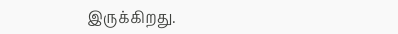இருக்கிறது.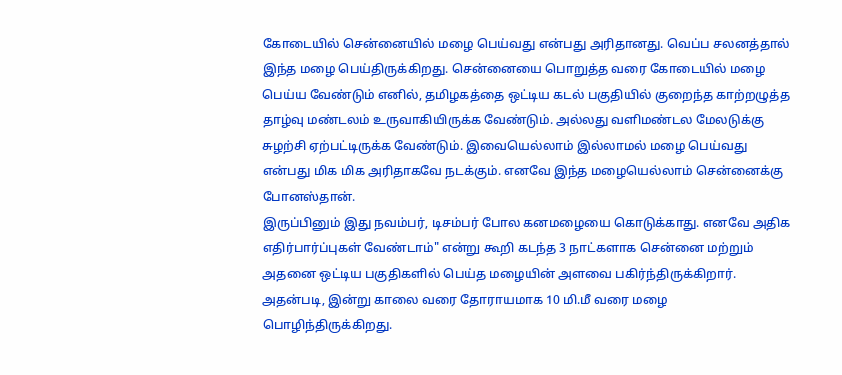கோடையில் சென்னையில் மழை பெய்வது என்பது அரிதானது. வெப்ப சலனத்தால் இந்த மழை பெய்திருக்கிறது. சென்னையை பொறுத்த வரை கோடையில் மழை பெய்ய வேண்டும் எனில், தமிழகத்தை ஒட்டிய கடல் பகுதியில் குறைந்த காற்றழுத்த தாழ்வு மண்டலம் உருவாகியிருக்க வேண்டும். அல்லது வளிமண்டல மேலடுக்கு சுழற்சி ஏற்பட்டிருக்க வேண்டும். இவையெல்லாம் இல்லாமல் மழை பெய்வது என்பது மிக மிக அரிதாகவே நடக்கும். எனவே இந்த மழையெல்லாம் சென்னைக்கு போனஸ்தான்.
இருப்பினும் இது நவம்பர், டிசம்பர் போல கனமழையை கொடுக்காது. எனவே அதிக எதிர்பார்ப்புகள் வேண்டாம்" என்று கூறி கடந்த 3 நாட்களாக சென்னை மற்றும் அதனை ஒட்டிய பகுதிகளில் பெய்த மழையின் அளவை பகிர்ந்திருக்கிறார். அதன்படி, இன்று காலை வரை தோராயமாக 10 மி.மீ வரை மழை பொழிந்திருக்கிறது.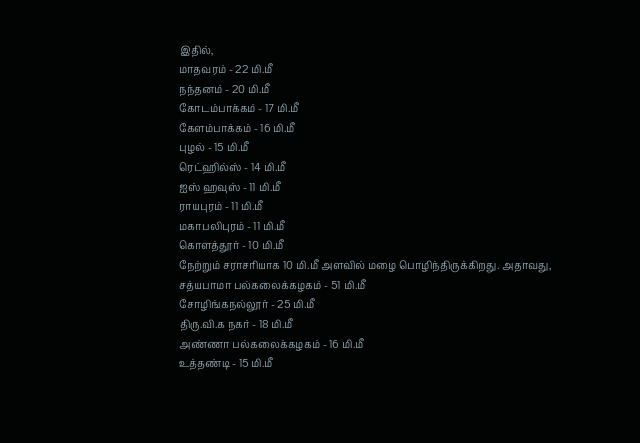இதில்,
மாதவரம் - 22 மி.மீ
நந்தனம் - 20 மி.மீ
கோடம்பாக்கம் - 17 மி.மீ
கேளம்பாக்கம் - 16 மி.மீ
புழல் - 15 மி.மீ
ரெட்ஹில்ஸ் - 14 மி.மீ
ஐஸ் ஹவுஸ் - 11 மி.மீ
ராயபுரம் - 11 மி.மீ
மகாபலிபுரம் - 11 மி.மீ
கொளத்தூர் - 10 மி.மீ
நேற்றும் சராசரியாக 10 மி.மீ அளவில் மழை பொழிந்திருக்கிறது. அதாவது,
சத்யபாமா பல்கலைக்கழகம் - 51 மி.மீ
சோழிங்கநல்லூர் - 25 மி.மீ
திரு.வி.க நகர் - 18 மி.மீ
அண்ணா பல்கலைக்கழகம் - 16 மி.மீ
உத்தண்டி - 15 மி.மீ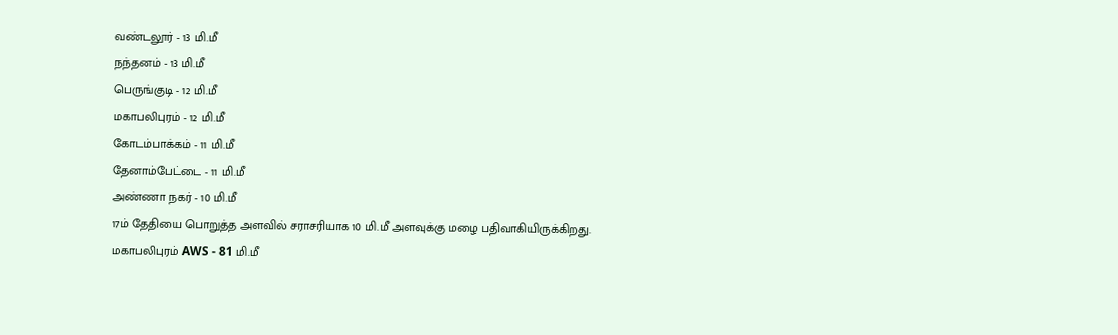வண்டலூர் - 13 மி.மீ
நந்தனம் - 13 மி.மீ
பெருங்குடி - 12 மி.மீ
மகாபலிபுரம் - 12 மி.மீ
கோடம்பாக்கம் - 11 மி.மீ
தேனாம்பேட்டை - 11 மி.மீ
அண்ணா நகர் - 10 மி.மீ
17ம் தேதியை பொறுத்த அளவில் சராசரியாக 10 மி.மீ அளவுக்கு மழை பதிவாகியிருக்கிறது.
மகாபலிபுரம் AWS - 81 மி.மீ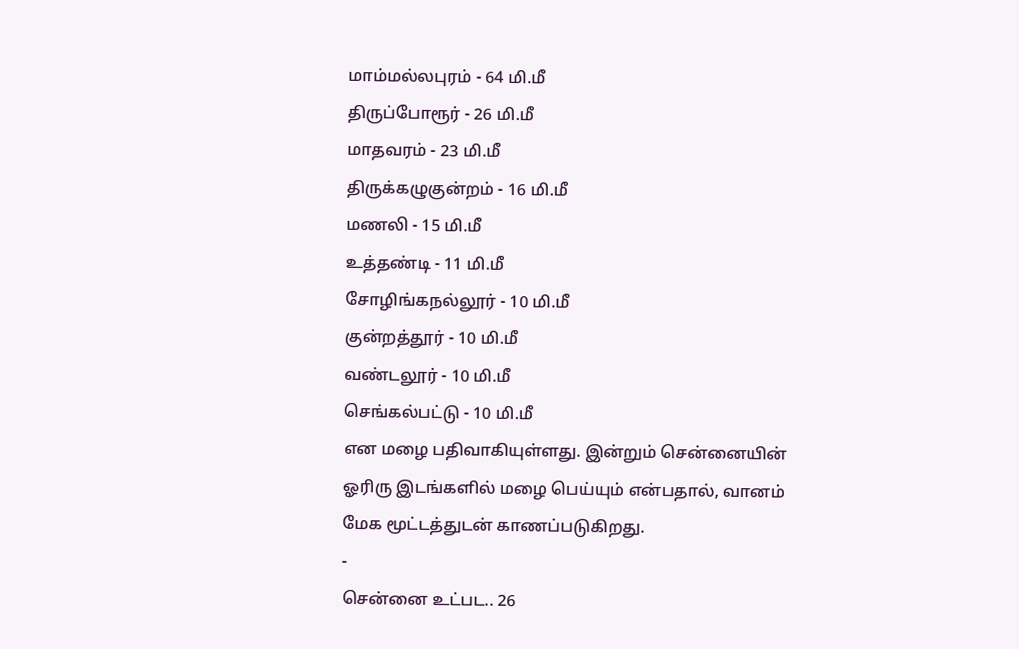மாம்மல்லபுரம் - 64 மி.மீ
திருப்போரூர் - 26 மி.மீ
மாதவரம் - 23 மி.மீ
திருக்கழுகுன்றம் - 16 மி.மீ
மணலி - 15 மி.மீ
உத்தண்டி - 11 மி.மீ
சோழிங்கநல்லூர் - 10 மி.மீ
குன்றத்தூர் - 10 மி.மீ
வண்டலூர் - 10 மி.மீ
செங்கல்பட்டு - 10 மி.மீ
என மழை பதிவாகியுள்ளது. இன்றும் சென்னையின் ஓரிரு இடங்களில் மழை பெய்யும் என்பதால், வானம் மேக மூட்டத்துடன் காணப்படுகிறது.
-
சென்னை உட்பட.. 26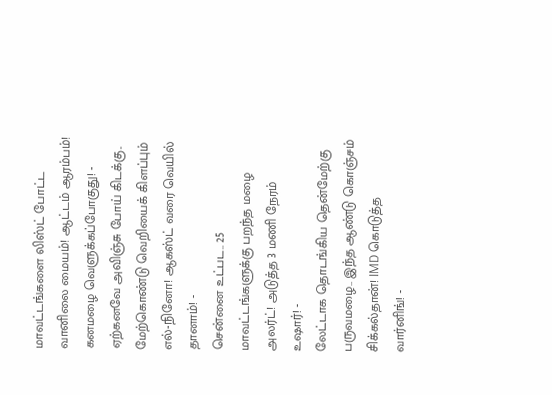மாவட்டங்களை லிஸ்ட் போட்ட வானிலை மையம்! ஆட்டம் ஆரம்பம்! கனமழை வெளுக்கப்போகுது! -
ஏற்கனவே அவிஞ்சு போய் கிடக்கு.. மேற்கொண்டு வெறியைக் கிளப்பும் எல்-நினோ! ஆகஸ்ட் வரை வெயில் தானாம்! -
சென்னை உட்பட.. 25 மாவட்டங்களுக்கு பறந்த மழை அலர்ட்! அடுத்த 3 மணி நேரம் உஷார்! -
லேட்டாக தொடங்கிய தென்மேற்கு பருவமழை.. இந்த ஆண்டு கொஞ்சம் சிக்கல்தான்! IMD கொடுத்த வார்னிங்! -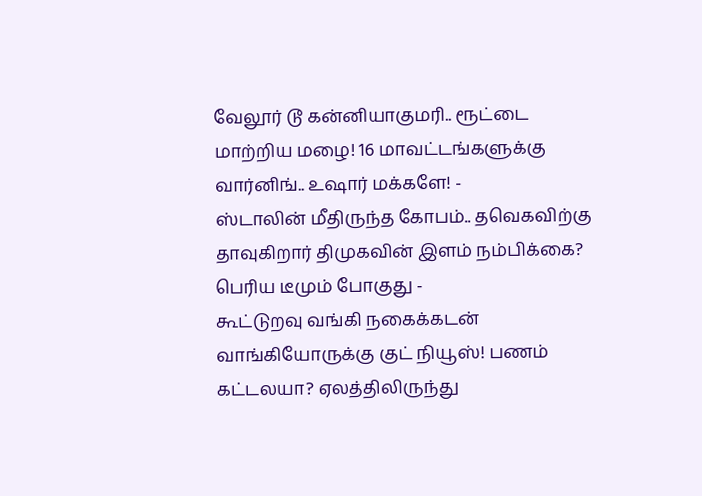வேலூர் டூ கன்னியாகுமரி.. ரூட்டை மாற்றிய மழை! 16 மாவட்டங்களுக்கு வார்னிங்.. உஷார் மக்களே! -
ஸ்டாலின் மீதிருந்த கோபம்.. தவெகவிற்கு தாவுகிறார் திமுகவின் இளம் நம்பிக்கை? பெரிய டீமும் போகுது -
கூட்டுறவு வங்கி நகைக்கடன் வாங்கியோருக்கு குட் நியூஸ்! பணம் கட்டலயா? ஏலத்திலிருந்து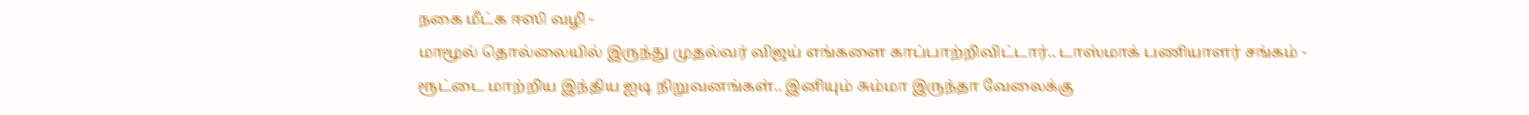நகை மீட்க ஈஸி வழி -
மாமூல் தொல்லையில் இருந்து முதல்வர் விஜய் எங்களை காப்பாற்றிவிட்டார்.. டாஸ்மாக் பணியாளர் சங்கம் -
ரூட்டை மாற்றிய இந்திய ஐடி நிறுவனங்கள்.. இனியும் சும்மா இருந்தா வேலைக்கு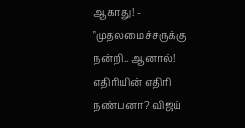ஆகாது! -
"முதலமைச்சருக்கு நன்றி.. ஆனால்! எதிரியின் எதிரி நண்பனா? விஜய்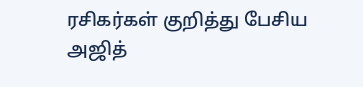ரசிகர்கள் குறித்து பேசிய அஜித்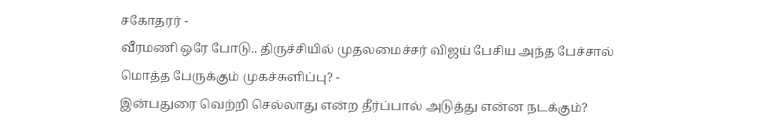சகோதரர் -
வீரமணி ஒரே போடு.. திருச்சியில் முதலமைச்சர் விஜய் பேசிய அந்த பேச்சால் மொத்த பேருக்கும் முகச்சுளிப்பு? -
இன்பதுரை வெற்றி செல்லாது என்ற தீர்ப்பால் அடுத்து என்ன நடக்கும்?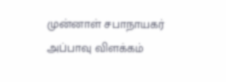முன்னாள் சபாநாயகர் அப்பாவு விளக்கம்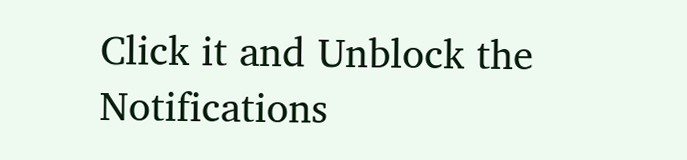Click it and Unblock the Notifications